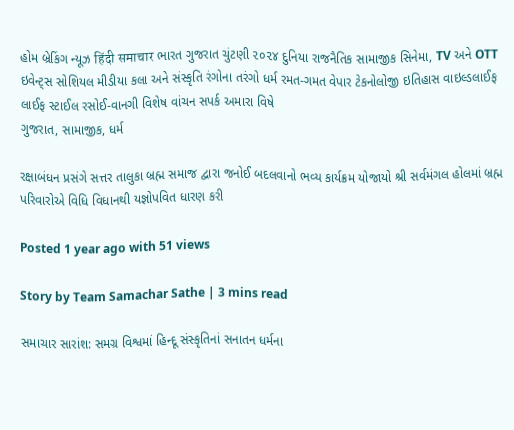હોમ બ્રેકિંગ ન્યૂઝ हिंदी समाचार ભારત ગુજરાત ચુંટણી ૨૦૨૪ દુનિયા રાજનૈતિક સામાજીક સિનેમા, TV અને OTT ઇવેન્ટ્સ સોશિયલ મીડીયા કલા અને સંસ્કૃતિ રંગોના તરંગો ધર્મ રમત-ગમત વેપાર ટેકનોલોજી ઇતિહાસ વાઇલ્ડલાઈફ લાઈફ સ્ટાઈલ રસોઈ-વાનગી વિશેષ વાંચન સપર્ક અમારા વિષે
ગુજરાત, સામાજીક, ધર્મ

રક્ષાબંધન પ્રસંગે સત્તર તાલુકા બ્રહ્મ સમાજ દ્વારા જનોઈ બદલવાનો ભવ્ય કાર્યક્રમ યોજાયો શ્રી સર્વમંગલ હોલમાં બ્રહ્મ પરિવારોએ વિધિ વિધાનથી યજ્ઞોપવિત ધારણ કરી

Posted 1 year ago with 51 views

Story by Team Samachar Sathe | 3 mins read

સમાચાર સારાંશ: સમગ્ર વિશ્વમાં હિન્દૂ સંસ્કૃતિનાં સનાતન ધર્મના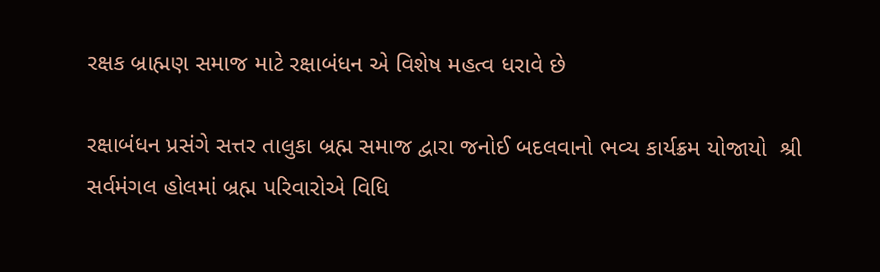રક્ષક બ્રાહ્મણ સમાજ માટે રક્ષાબંધન એ વિશેષ મહત્વ ધરાવે છે

રક્ષાબંધન પ્રસંગે સત્તર તાલુકા બ્રહ્મ સમાજ દ્વારા જનોઈ બદલવાનો ભવ્ય કાર્યક્રમ યોજાયો  શ્રી સર્વમંગલ હોલમાં બ્રહ્મ પરિવારોએ વિધિ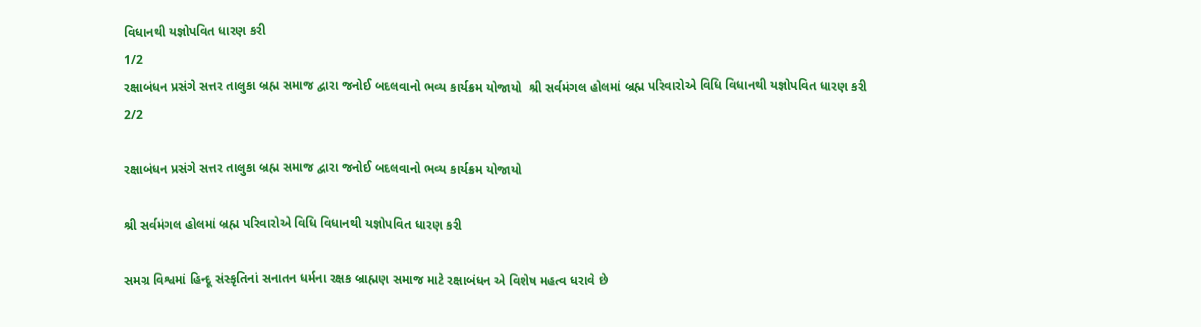વિધાનથી યજ્ઞોપવિત ધારણ કરી
1/2
રક્ષાબંધન પ્રસંગે સત્તર તાલુકા બ્રહ્મ સમાજ દ્વારા જનોઈ બદલવાનો ભવ્ય કાર્યક્રમ યોજાયો  શ્રી સર્વમંગલ હોલમાં બ્રહ્મ પરિવારોએ વિધિ વિધાનથી યજ્ઞોપવિત ધારણ કરી
2/2

રક્ષાબંધન પ્રસંગે સત્તર તાલુકા બ્રહ્મ સમાજ દ્વારા જનોઈ બદલવાનો ભવ્ય કાર્યક્રમ યોજાયો

શ્રી સર્વમંગલ હોલમાં બ્રહ્મ પરિવારોએ વિધિ વિધાનથી યજ્ઞોપવિત ધારણ કરી

સમગ્ર વિશ્વમાં હિન્દૂ સંસ્કૃતિનાં સનાતન ધર્મના રક્ષક બ્રાહ્મણ સમાજ માટે રક્ષાબંધન એ વિશેષ મહત્વ ધરાવે છે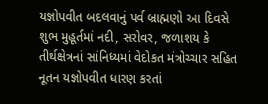યજ્ઞોપવીત બદલવાનું પર્વ બ્રાહ્મણો આ દિવસે શુભ મુહૂર્તમાં નદી, સરોવર, જળાશય કે તીર્થક્ષેત્રનાં સાંનિધ્યમાં વેદોકત મંત્રોચ્ચાર સહિત નૂતન યજ્ઞોપવીત ધારણ કરતાં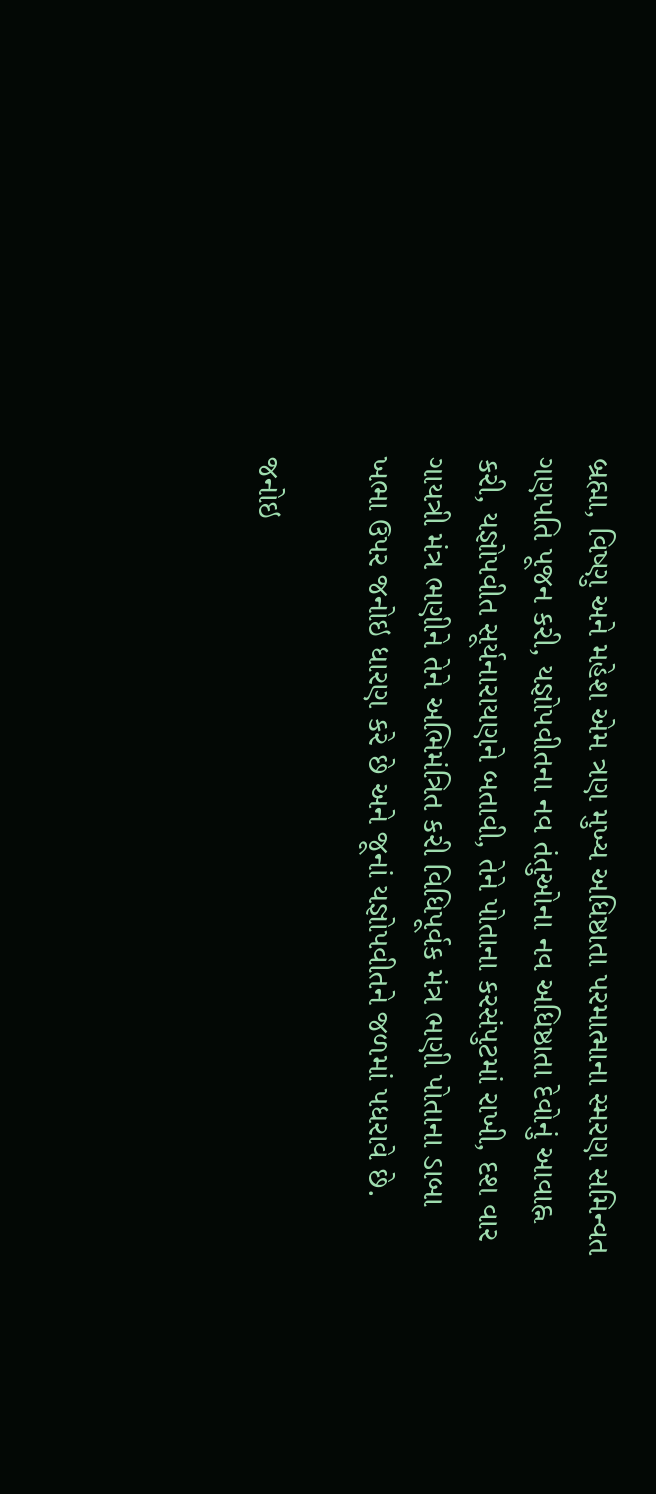બ્રહ્મા, વિષ્ણુ અને મહેશ એમ ત્રણ મુખ્ય અધિષ્ઠાતા પરમાત્માના સ્મરણ સમિન્વત ગણપતિ પૂજન કરી, યજ્ઞોપવીતના નવ તંતુઓના નવ અધિષ્ઠાતા દેવોનું આવાહ્ન કરી, યજ્ઞોપવીત સૂર્યનારાયણને બતાવી, તેને પોતાના કરસંપુટમાં રાખી, દશ વાર ગાયત્રી મંત્ર ભણીને તેને અભિમંત્રિત કરી વિધિપૂર્વક મંત્ર ભણી પોતાના ડાબા ખભા ઉપર જનોઇ ધારણ કરે છે અને જૂનાં યજ્ઞોપવીતને જળમાં પધરાવે છે.

જનોઇ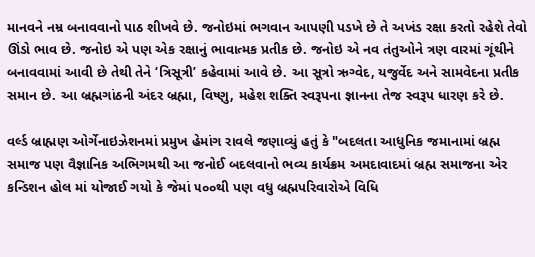માનવને નમ્ર બનાવવાનો પાઠ શીખવે છે. જનોઇમાં ભગવાન આપણી પડખે છે તે અખંડ રક્ષા કરતો રહેશે તેવો ઊંડો ભાવ છે. જનોઇ એ પણ એક રક્ષાનું ભાવાત્મક પ્રતીક છે. જનોઇ એ નવ તંતુઓને ત્રણ વારમાં ગૂંથીને બનાવવામાં આવી છે તેથી તેને ‘ત્રિસૂત્રી’ કહેવામાં આવે છે. આ સૂત્રો ઋગ્વેદ, યજુર્વેદ અને સામવેદના પ્રતીક સમાન છે. આ બ્રહ્મગાંઠની અંદર બ્રહ્મા, વિષ્ણુ, મહેશ શક્તિ સ્વરૂપના જ્ઞાનના તેજ સ્વરૂપ ધારણ કરે છે.

વર્લ્ડ બ્રાહ્મણ ઓર્ગેનાઇઝેશનમાં પ્રમુખ હેમાંગ રાવલે જણાવ્યું હતું કે "બદલતા આધુનિક જમાનામાં બ્રહ્મ સમાજ પણ વૈજ્ઞાનિક અભિગમથી આ જનોઈ બદલવાનો ભવ્ય કાર્યક્રમ અમદાવાદમાં બ્રહ્મ સમાજના એર કન્ડિશન હોલ માં યોજાઈ ગયો કે જેમાં ૫૦૦થી પણ વધુ બ્રહ્મપરિવારોએ વિધિ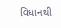વિધાનથી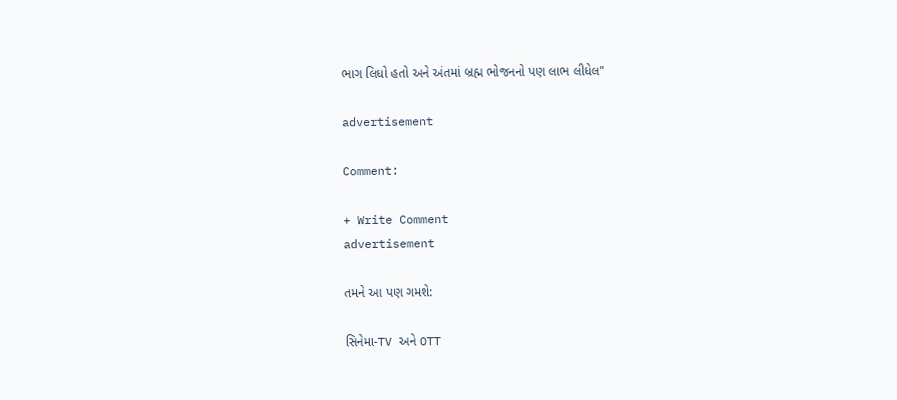ભાગ લિધો હતો અને અંતમાં બ્રહ્મ ભોજનનો પણ લાભ લીધેલ"

advertisement

Comment:

+ Write Comment
advertisement

તમને આ પણ ગમશે:

સિનેમા-TV અને OTT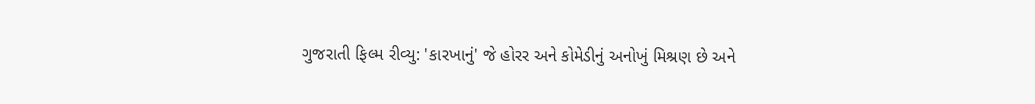ગુજરાતી ફિલ્મ રીવ્યુ: 'કારખાનું' જે હોરર અને કોમેડીનું અનોખું મિશ્રણ છે અને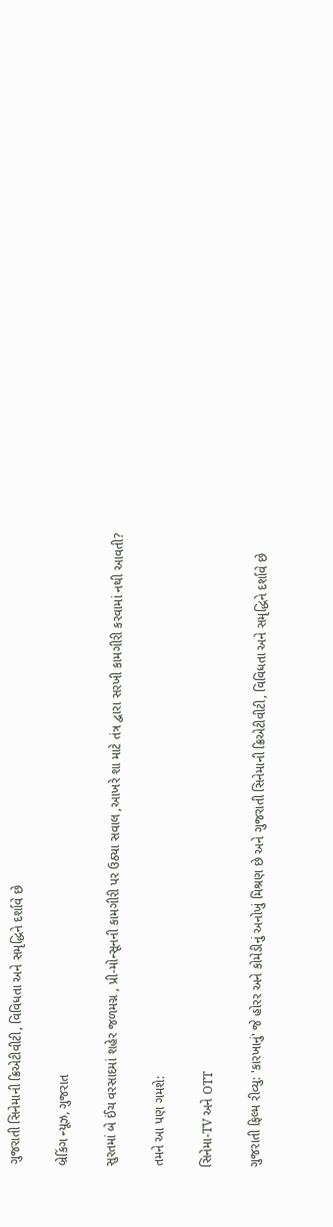ગુજરાતી સિનેમાની ક્રિએટીવીટી, વિવિધતા અને સમૃદ્ધિને દર્શાવે છે

બ્રેકિંગ ન્યૂઝ, ગુજરાત

સુરતમાં બે ઈંચ વરસાદમાં શહેર જળમગ્ન , પ્રી-મોન્સૂનની કામગીરી પર ઉઠ્યા સવાલ ,આખરે શા માટે તંત્ર દ્વારા સરખી કામગીરી કરવામાં નથી આવતી?

તમને આ પણ ગમશે:

સિનેમા-TV અને OTT

ગુજરાતી ફિલ્મ રીવ્યુ: 'કારખાનું' જે હોરર અને કોમેડીનું અનોખું મિશ્રણ છે અને ગુજરાતી સિનેમાની ક્રિએટીવીટી, વિવિધતા અને સમૃદ્ધિને દર્શાવે છે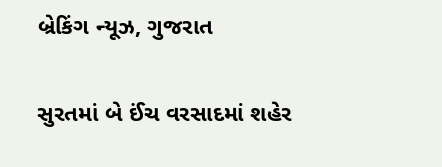બ્રેકિંગ ન્યૂઝ, ગુજરાત

સુરતમાં બે ઈંચ વરસાદમાં શહેર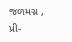જળમગ્ન , પ્રી-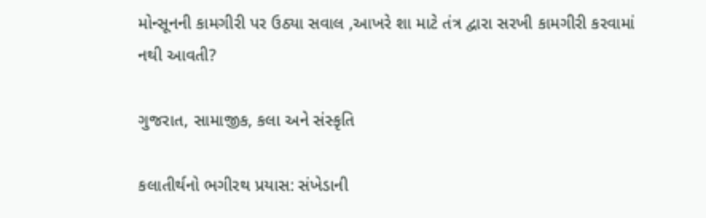મોન્સૂનની કામગીરી પર ઉઠ્યા સવાલ ,આખરે શા માટે તંત્ર દ્વારા સરખી કામગીરી કરવામાં નથી આવતી?

ગુજરાત, સામાજીક, કલા અને સંસ્કૃતિ

કલાતીર્થનો ભગીરથ પ્રયાસ: સંખેડાની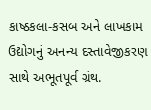કાષ્ઠકલા-કસબ અને લાખકામ ઉદ્યોગનું અનન્ય દસ્તાવેજીકરણ સાથે અભૂતપૂર્વ ગ્રંથ.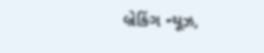બ્રેકિંગ ન્યૂઝ,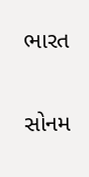ભારત

સોનમ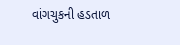વાંગચુકની હડતાળ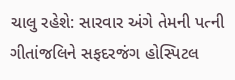ચાલુ રહેશે: સારવાર અંગે તેમની પત્ની ગીતાંજલિને સફદરજંગ હોસ્પિટલ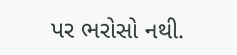પર ભરોસો નથી.